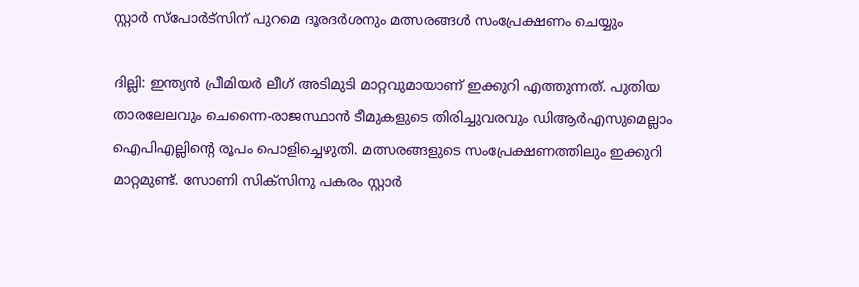സ്റ്റാര്‍ സ്പോര്‍ട്സിന് പുറമെ ദൂരദര്‍ശനും മത്സരങ്ങള്‍ സംപ്രേക്ഷണം ചെയ്യും

ദില്ലി: ഇന്ത്യന്‍ പ്രീമിയര്‍ ലീഗ് അടിമുടി മാറ്റവുമായാണ് ഇക്കുറി എത്തുന്നത്. പുതിയ താരലേലവും ചെന്നൈ-രാജസ്ഥാന്‍ ടീമുകളുടെ തിരിച്ചുവരവും ഡിആര്‍എസുമെല്ലാം ഐപിഎല്ലിന്‍റെ രൂപം പൊളിച്ചെഴുതി. മത്സരങ്ങളുടെ സംപ്രേക്ഷണത്തിലും ഇക്കുറി മാറ്റമുണ്ട്. സോണി സിക്സിനു പകരം സ്റ്റാര്‍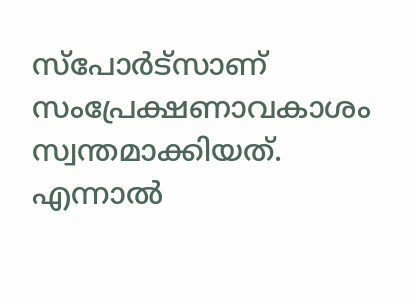സ്‌പോര്‍ട്സാണ് സംപ്രേക്ഷണാവകാശം സ്വന്തമാക്കിയത്. എന്നാല്‍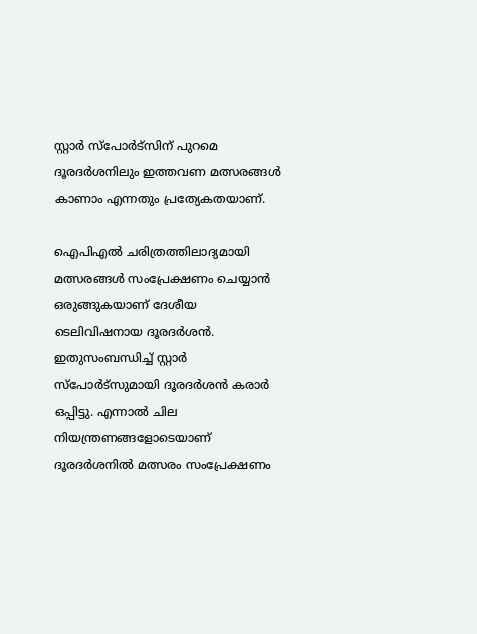സ്റ്റാര്‍ സ്പോര്‍ട്സിന് പുറമെ ദൂരദര്‍ശനിലും ഇത്തവണ മത്സരങ്ങള്‍ കാണാം എന്നതും പ്രത്യേകതയാണ്.

ഐപിഎല്‍ ചരിത്രത്തിലാദ്യമായി മത്സരങ്ങള്‍ സംപ്രേക്ഷണം ചെയ്യാന്‍ ഒരുങ്ങുകയാണ് ദേശീയ ടെലിവിഷനായ ദൂരദര്‍ശന്‍. ഇതുസംബന്ധിച്ച് സ്റ്റാര്‍ സ്പോര്‍ട്സുമായി ദൂരദര്‍ശന്‍ കരാര്‍ ഒപ്പിട്ടു. എന്നാല്‍ ചില നിയന്ത്രണങ്ങളോടെയാണ് ദൂരദര്‍ശനില്‍ മത്സരം സംപ്രേക്ഷണം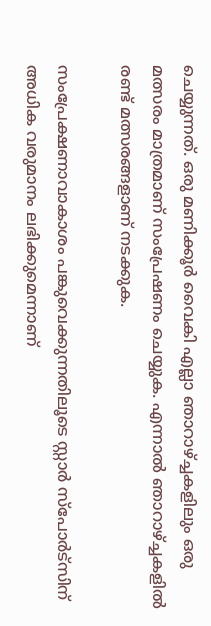ചെയ്യുന്നത്. ഒരു മണിക്കൂര്‍ വൈകി എല്ലാ ഞാറാഴ്ച്ചകളിലും ഒരു മത്സരം മാത്രമാണ് സംപ്രേഷണം ചെയ്യുക. എന്നാല്‍ ‍ഞാറാഴ്ച്ചകളില്‍ രണ്ട് മത്സരങ്ങളാണ് നടക്കുക.

സംപ്രേക്ഷണാവാകാശം പങ്കുവെക്കുന്നതിലൂടെ സ്റ്റാര്‍ സ്പോര്‍ട്സിന് അധിക വരുമാനം ലഭിക്കുമെന്നാണ്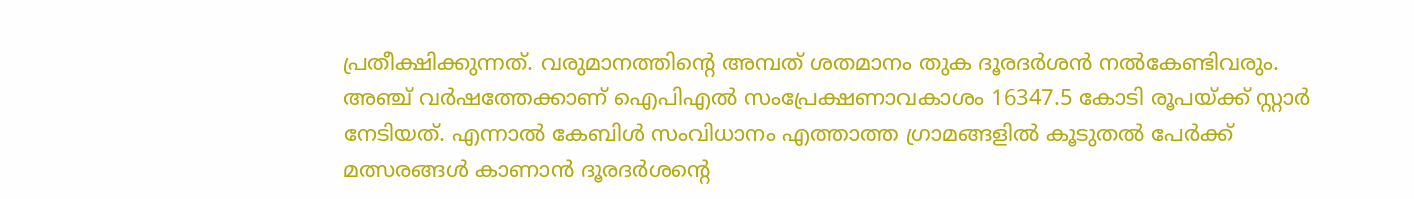പ്രതീക്ഷിക്കുന്നത്. വരുമാനത്തിന്‍റെ അമ്പത് ശതമാനം തുക ദൂരദര്‍ശന്‍ നല്‍കേണ്ടിവരും. അഞ്ച് വര്‍ഷത്തേക്കാണ് ഐപിഎല്‍ സംപ്രേക്ഷണാവകാശം 16347.5 കോടി രൂപയ്ക്ക് സ്റ്റാര്‍ നേടിയത്. എന്നാല്‍ കേബിള്‍ സംവിധാനം എത്താത്ത ഗ്രാമങ്ങളില്‍ കൂടുതല്‍ പേര്‍ക്ക് മത്സരങ്ങള്‍ കാണാന്‍ ദൂരദര്‍ശന്‍റെ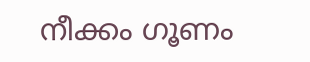നീക്കം ഗൂണം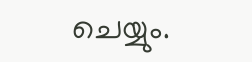ചെയ്യും.